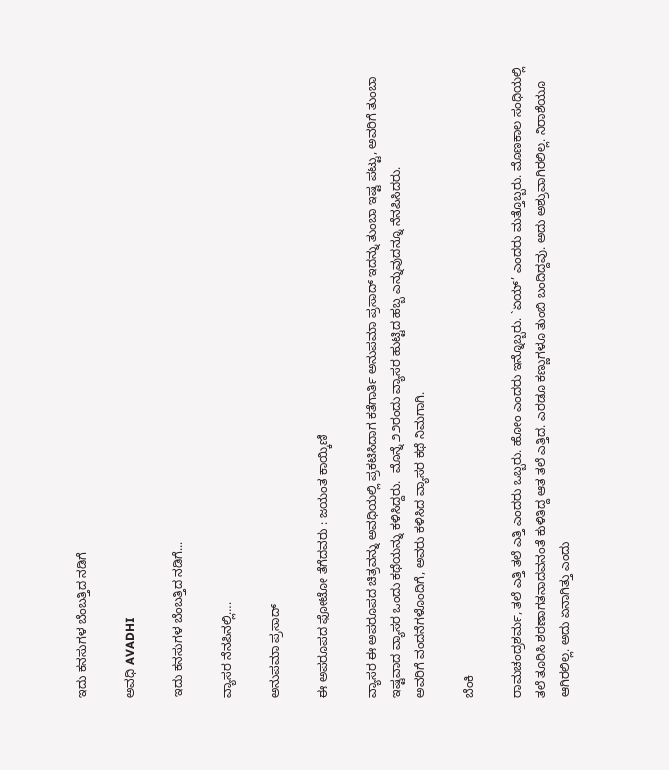ಇದು ಕನಸುಗಳ ಬೆಂಬತ್ತಿದ ನಡಿಗೆ‍

ಅವಧಿ AVADHI

ಇದು ಕನಸುಗಳ ಬೆಂಬತ್ತಿದ ನಡಿಗೆ...

ವ್ಯಾಸರ ನೆನಪಿನಲ್ಲಿ….

ಅನುಪಮಾ ಪ್ರಸಾದ್

ಈ ಅಪರೂಪದ ಫೋಟೋ ತೆಗೆದವರು : ಜಯಂತ ಕಾಯ್ಕಿಣಿ

ವ್ಯಾಸರ ಈ ಅಪರೂಪದ ಚಿತ್ರವನ್ನು ಅವಧಿಯಲ್ಲಿ ಪ್ರಕಟಿಸಿದಾಗ ಕತೆಗಾರ್ತಿ ಅನುಪಮಾ ಪ್ರಸಾದ್ ಇದನ್ನು ತುಂಬಾ ಇಷ್ಟ ಪಟ್ಟು, ಅವರಿಗೆ ತುಂಬಾ ಇಷ್ಟವಾದ ವ್ಯಾಸರ ಒಂದು ಕಥೆಯನ್ನು ಕಳಿಸಿದ್ದರು.  ಮೊನ್ನೆ ೨೨ರಂದು ವ್ಯಾಸರ ಹುಟ್ಟಿದ ಹಬ್ಬ ಎನ್ನುವುದನ್ನೂ ನೆನಪಿಸಿದರು.
ಅವರಿಗೆ ವಂದನೆಗಳೊಂದಿಗೆ, ಅವರು ಕಳಿಸಿದ ವ್ಯಾಸರ ಕಥೆ ನಿಮಗಾಗಿ.

ಬೆಂಕಿ

ರಾಮಚಂದ್ರಶರ್ಮ, ತಲೆ ಎತ್ತಿ ತಲೆ ಎತ್ತಿ ಎಂದರು ಒಬ್ಬರು. ಹೋಂ ಎಂದರು ಇನ್ನೊಬ್ಬರು. `ಏಯ್’ ಎಂದರು ಮತ್ತೊಬ್ಬರು. ಮೊಣಕಾಲ ಸಂಧಿಯಲ್ಲಿ ತಲೆ ತೂರಿಸಿ ಶರಣಾಗತನಾದವನಂತೆ ಕುಳಿತಿದ್ದ ಆತ ತಲೆ ಎತ್ತಿದ. ಎರಡೂ ಕಣ್ಣುಗಳೂ ತುಂಬಿ ಬಂದಿದ್ದವು. ಅದು ಅಶ್ರುವಾಗಿರಲಿಲ್ಲ. ನಿರಾಶೆಯೂ ಆಗಿರಲಿಲ್ಲ. ಅದು ಏನಾಗಿತ್ತು ಎಂದು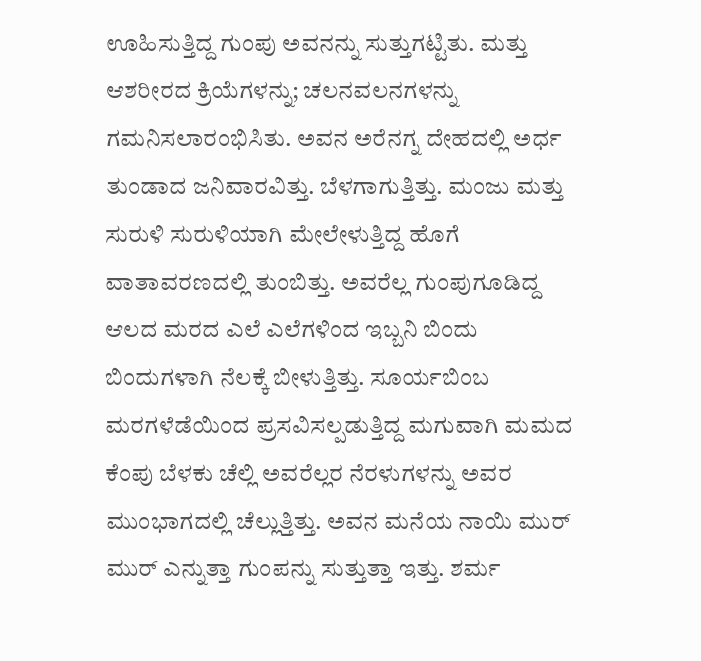ಊಹಿಸುತ್ತಿದ್ದ ಗುಂಪು ಅವನನ್ನು ಸುತ್ತುಗಟ್ಟಿತು. ಮತ್ತು ಆಶರೀರದ ಕ್ರಿಯೆಗಳನ್ನು; ಚಲನವಲನಗಳನ್ನು ಗಮನಿಸಲಾರಂಭಿಸಿತು. ಅವನ ಅರೆನಗ್ನ ದೇಹದಲ್ಲಿ ಅರ್ಧ ತುಂಡಾದ ಜನಿವಾರವಿತ್ತು. ಬೆಳಗಾಗುತ್ತಿತ್ತು. ಮಂಜು ಮತ್ತು ಸುರುಳಿ ಸುರುಳಿಯಾಗಿ ಮೇಲೇಳುತ್ತಿದ್ದ ಹೊಗೆ ವಾತಾವರಣದಲ್ಲಿ ತುಂಬಿತ್ತು. ಅವರೆಲ್ಲ ಗುಂಪುಗೂಡಿದ್ದ ಆಲದ ಮರದ ಎಲೆ ಎಲೆಗಳಿಂದ ಇಬ್ಬನಿ ಬಿಂದು ಬಿಂದುಗಳಾಗಿ ನೆಲಕ್ಕೆ ಬೀಳುತ್ತಿತ್ತು. ಸೂರ್ಯಬಿಂಬ ಮರಗಳೆಡೆಯಿಂದ ಪ್ರಸವಿಸಲ್ಪಡುತ್ತಿದ್ದ ಮಗುವಾಗಿ ಮಮದ ಕೆಂಪು ಬೆಳಕು ಚೆಲ್ಲಿ ಅವರೆಲ್ಲರ ನೆರಳುಗಳನ್ನು ಅವರ ಮುಂಭಾಗದಲ್ಲಿ ಚೆಲ್ಲುತ್ತಿತ್ತು. ಅವನ ಮನೆಯ ನಾಯಿ ಮುರ್ ಮುರ್ ಎನ್ನುತ್ತಾ ಗುಂಪನ್ನು ಸುತ್ತುತ್ತಾ ಇತ್ತು. ಶರ್ಮ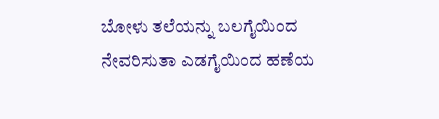ಬೋಳು ತಲೆಯನ್ನು ಬಲಗೈಯಿಂದ ನೇವರಿಸುತಾ ಎಡಗೈಯಿಂದ ಹಣೆಯ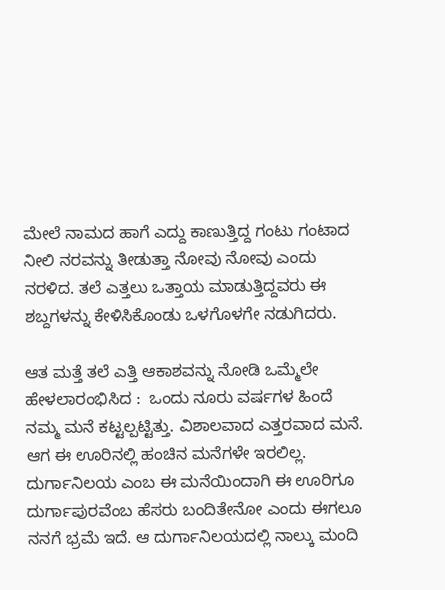ಮೇಲೆ ನಾಮದ ಹಾಗೆ ಎದ್ದು ಕಾಣುತ್ತಿದ್ದ ಗಂಟು ಗಂಟಾದ ನೀಲಿ ನರವನ್ನು ತೀಡುತ್ತಾ ನೋವು ನೋವು ಎಂದು ನರಳಿದ. ತಲೆ ಎತ್ತಲು ಒತ್ತಾಯ ಮಾಡುತ್ತಿದ್ದವರು ಈ ಶಬ್ದಗಳನ್ನು ಕೇಳಿಸಿಕೊಂಡು ಒಳಗೊಳಗೇ ನಡುಗಿದರು.

ಆತ ಮತ್ತೆ ತಲೆ ಎತ್ತಿ ಆಕಾಶವನ್ನು ನೋಡಿ ಒಮ್ಮೆಲೇ ಹೇಳಲಾರಂಭಿಸಿದ :  ಒಂದು ನೂರು ವರ್ಷಗಳ ಹಿಂದೆ ನಮ್ಮ ಮನೆ ಕಟ್ಟಲ್ಪಟ್ಟಿತ್ತು. ವಿಶಾಲವಾದ ಎತ್ತರವಾದ ಮನೆ. ಆಗ ಈ ಊರಿನಲ್ಲಿ ಹಂಚಿನ ಮನೆಗಳೇ ಇರಲಿಲ್ಲ. ದುರ್ಗಾನಿಲಯ ಎಂಬ ಈ ಮನೆಯಿಂದಾಗಿ ಈ ಊರಿಗೂ ದುರ್ಗಾಪುರವೆಂಬ ಹೆಸರು ಬಂದಿತೇನೋ ಎಂದು ಈಗಲೂ ನನಗೆ ಭ್ರಮೆ ಇದೆ. ಆ ದುರ್ಗಾನಿಲಯದಲ್ಲಿ ನಾಲ್ಕು ಮಂದಿ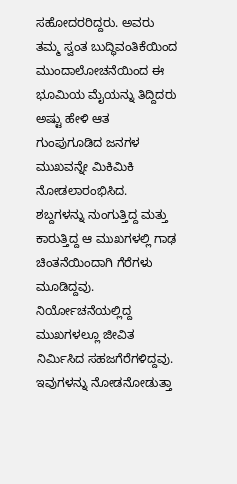ಸಹೋದರರಿದ್ದರು. ಅವರು ತಮ್ಮ ಸ್ವಂತ ಬುದ್ಧಿವಂತಿಕೆಯಿಂದ ಮುಂದಾಲೋಚನೆಯಿಂದ ಈ ಭೂಮಿಯ ಮೈಯನ್ನು ತಿದ್ದಿದರು ಅಷ್ಟು ಹೇಳಿ ಆತ ಗುಂಪುಗೂಡಿದ ಜನಗಳ ಮುಖವನ್ನೇ ಮಿಕಿಮಿಕಿ ನೋಡಲಾರಂಭಿಸಿದ. ಶಬ್ದಗಳನ್ನು ನುಂಗುತ್ತಿದ್ದ ಮತ್ತು ಕಾರುತ್ತಿದ್ದ ಆ ಮುಖಗಳಲ್ಲಿ ಗಾಢ ಚಿಂತನೆಯಿಂದಾಗಿ ಗೆರೆಗಳು ಮೂಡಿದ್ದವು. ನಿರ್ಯೋಚನೆಯಲ್ಲಿದ್ದ ಮುಖಗಳಲ್ಲೂ ಜೀವಿತ ನಿರ್ಮಿಸಿದ ಸಹಜಗೆರೆಗಳಿದ್ದವು. ಇವುಗಳನ್ನು ನೋಡನೋಡುತ್ತಾ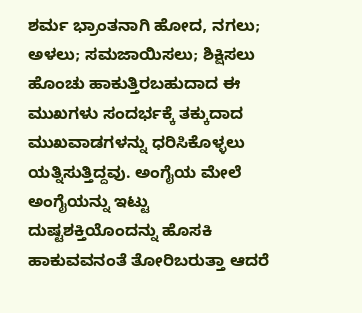ಶರ್ಮ ಭ್ರಾಂತನಾಗಿ ಹೋದ, ನಗಲು; ಅಳಲು; ಸಮಜಾಯಿಸಲು; ಶಿಕ್ಷಿಸಲು ಹೊಂಚು ಹಾಕುತ್ತಿರಬಹುದಾದ ಈ ಮುಖಗಳು ಸಂದರ್ಭಕ್ಕೆ ತಕ್ಕುದಾದ ಮುಖವಾಡಗಳನ್ನು ಧರಿಸಿಕೊಳ್ಳಲು ಯತ್ನಿಸುತ್ತಿದ್ದವು. ಅಂಗೈಯ ಮೇಲೆ ಅಂಗೈಯನ್ನು ಇಟ್ಟು ದುಷ್ಟಶಕ್ತಿಯೊಂದನ್ನು ಹೊಸಕಿ ಹಾಕುವವನಂತೆ ತೋರಿಬರುತ್ತಾ ಆದರೆ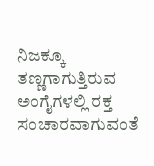ನಿಜಕ್ಕೂ ತಣ್ಣಗಾಗುತ್ತಿರುವ ಅಂಗೈಗಳಲ್ಲಿ ರಕ್ತ ಸಂಚಾರವಾಗುವಂತೆ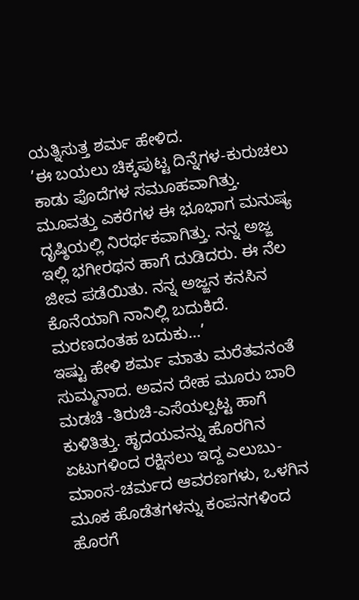ಯತ್ನಿಸುತ್ತ ಶರ್ಮ ಹೇಳಿದ.
’ಈ ಬಯಲು ಚಿಕ್ಕಪುಟ್ಟ ದಿನ್ನೆಗಳ-ಕುರುಚಲು ಕಾಡು ಪೊದೆಗಳ ಸಮೂಹವಾಗಿತ್ತು. ಮೂವತ್ತು ಎಕರೆಗಳ ಈ ಭೂಭಾಗ ಮನುಷ್ಯ ದೃಷ್ಠಿಯಲ್ಲಿ ನಿರರ್ಥಕವಾಗಿತ್ತು. ನನ್ನ ಅಜ್ಜ ಇಲ್ಲಿ ಭಗೀರಥನ ಹಾಗೆ ದುಡಿದರು. ಈ ನೆಲ ಜೀವ ಪಡೆಯಿತು. ನನ್ನ ಅಜ್ಜನ ಕನಸಿನ ಕೊನೆಯಾಗಿ ನಾನಿಲ್ಲಿ ಬದುಕಿದೆ. ಮರಣದಂತಹ ಬದುಕು…’
ಇಷ್ಟು ಹೇಳಿ ಶರ್ಮ ಮಾತು ಮರೆತವನಂತೆ ಸುಮ್ಮನಾದ. ಅವನ ದೇಹ ಮೂರು ಬಾರಿ ಮಡಚಿ -ತಿರುಚಿ-ಎಸೆಯಲ್ಪಟ್ಟ ಹಾಗೆ ಕುಳಿತಿತ್ತು. ಹೃದಯವನ್ನು ಹೊರಗಿನ ಏಟುಗಳಿಂದ ರಕ್ಷಿಸಲು ಇದ್ದ ಎಲುಬು-ಮಾಂಸ-ಚರ್ಮದ ಆವರಣಗಳು, ಒಳಗಿನ ಮೂಕ ಹೊಡೆತಗಳನ್ನು ಕಂಪನಗಳಿಂದ ಹೊರಗೆ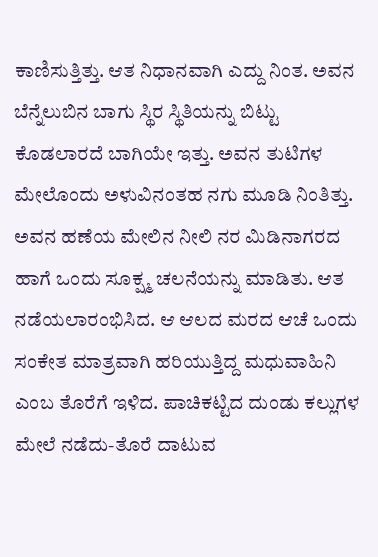ಕಾಣಿಸುತ್ತಿತ್ತು. ಆತ ನಿಧಾನವಾಗಿ ಎದ್ದು ನಿಂತ. ಅವನ ಬೆನ್ನೆಲುಬಿನ ಬಾಗು ಸ್ಥಿರ ಸ್ಥಿತಿಯನ್ನು ಬಿಟ್ಟು ಕೊಡಲಾರದೆ ಬಾಗಿಯೇ ಇತ್ತು. ಅವನ ತುಟಿಗಳ ಮೇಲೊಂದು ಅಳುವಿನಂತಹ ನಗು ಮೂಡಿ ನಿಂತಿತ್ತು. ಅವನ ಹಣೆಯ ಮೇಲಿನ ನೀಲಿ ನರ ಮಿಡಿನಾಗರದ ಹಾಗೆ ಒಂದು ಸೂಕ್ಷ್ಮ ಚಲನೆಯನ್ನು ಮಾಡಿತು. ಆತ ನಡೆಯಲಾರಂಭಿಸಿದ. ಆ ಆಲದ ಮರದ ಆಚೆ ಒಂದು ಸಂಕೇತ ಮಾತ್ರವಾಗಿ ಹರಿಯುತ್ತಿದ್ದ ಮಧುವಾಹಿನಿ ಎಂಬ ತೊರೆಗೆ ಇಳಿದ. ಪಾಚಿಕಟ್ಟಿದ ದುಂಡು ಕಲ್ಲುಗಳ ಮೇಲೆ ನಡೆದು-ತೊರೆ ದಾಟುವ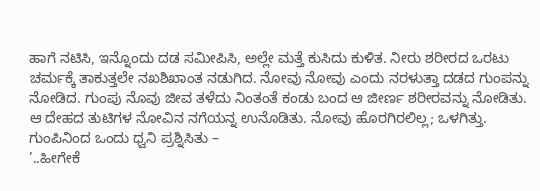ಹಾಗೆ ನಟಿಸಿ, ಇನ್ನೊಂದು ದಡ ಸಮೀಪಿಸಿ, ಅಲ್ಲೇ ಮತ್ತೆ ಕುಸಿದು ಕುಳಿತ. ನೀರು ಶರೀರದ ಒರಟು ಚರ್ಮಕ್ಕೆ ತಾಕುತ್ತಲೇ ನಖಶಿಖಾಂತ ನಡುಗಿದ. ನೋವು ನೋವು ಎಂದು ನರಳುತ್ತಾ ದಡದ ಗುಂಪನ್ನು ನೋಡಿದ. ಗುಂಪು ನೊವು ಜೀವ ತಳೆದು ನಿಂತಂತೆ ಕಂಡು ಬಂದ ಆ ಜೀರ್ಣ ಶರೀರವನ್ನು ನೋಡಿತು. ಆ ದೇಹದ ತುಟಿಗಳ ನೋವಿನ ನಗೆಯನ್ನ ಉನೊಡಿತು. ನೋವು ಹೊರಗಿರಲಿಲ್ಲ; ಒಳಗಿತ್ತು. ಗುಂಪಿನಿಂದ ಒಂದು ಧ್ವನಿ ಪ್ರಶ್ನಿಸಿತು –
’..ಹೀಗೇಕೆ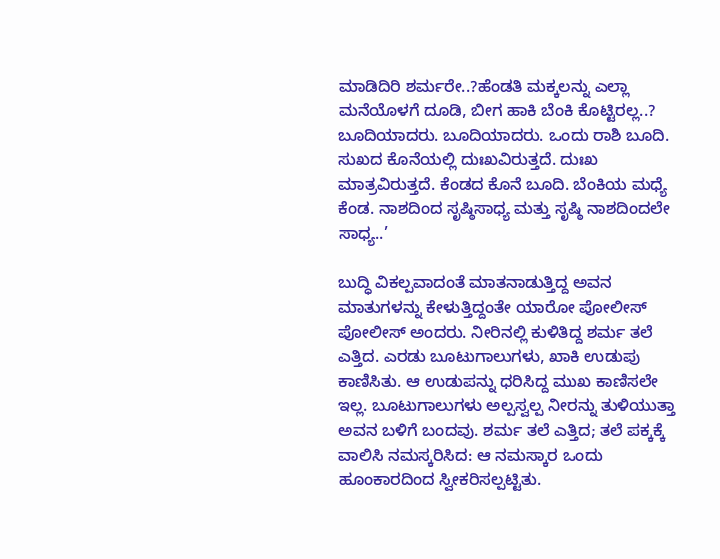ಮಾಡಿದಿರಿ ಶರ್ಮರೇ..?ಹೆಂಡತಿ ಮಕ್ಕಲನ್ನು ಎಲ್ಲಾ ಮನೆಯೊಳಗೆ ದೂಡಿ, ಬೀಗ ಹಾಕಿ ಬೆಂಕಿ ಕೊಟ್ಟಿರಲ್ಲ..? ಬೂದಿಯಾದರು. ಬೂದಿಯಾದರು. ಒಂದು ರಾಶಿ ಬೂದಿ. ಸುಖದ ಕೊನೆಯಲ್ಲಿ ದುಃಖವಿರುತ್ತದೆ. ದುಃಖ ಮಾತ್ರವಿರುತ್ತದೆ. ಕೆಂಡದ ಕೊನೆ ಬೂದಿ. ಬೆಂಕಿಯ ಮಧ್ಯೆ ಕೆಂಡ. ನಾಶದಿಂದ ಸೃಷ್ಠಿಸಾಧ್ಯ ಮತ್ತು ಸೃಷ್ಠಿ ನಾಶದಿಂದಲೇ ಸಾಧ್ಯ..’

ಬುದ್ಧಿ ವಿಕಲ್ಪವಾದಂತೆ ಮಾತನಾಡುತ್ತಿದ್ದ ಅವನ ಮಾತುಗಳನ್ನು ಕೇಳುತ್ತಿದ್ದಂತೇ ಯಾರೋ ಪೋಲೀಸ್ ಪೋಲೀಸ್ ಅಂದರು. ನೀರಿನಲ್ಲಿ ಕುಳಿತಿದ್ದ ಶರ್ಮ ತಲೆ ಎತ್ತಿದ. ಎರಡು ಬೂಟುಗಾಲುಗಳು, ಖಾಕಿ ಉಡುಪು ಕಾಣಿಸಿತು. ಆ ಉಡುಪನ್ನು ಧರಿಸಿದ್ದ ಮುಖ ಕಾಣಿಸಲೇ ಇಲ್ಲ. ಬೂಟುಗಾಲುಗಳು ಅಲ್ಪಸ್ವಲ್ಪ ನೀರನ್ನು ತುಳಿಯುತ್ತಾ ಅವನ ಬಳಿಗೆ ಬಂದವು. ಶರ್ಮ ತಲೆ ಎತ್ತಿದ; ತಲೆ ಪಕ್ಕಕ್ಕೆ ವಾಲಿಸಿ ನಮಸ್ಕರಿಸಿದ: ಆ ನಮಸ್ಕಾರ ಒಂದು ಹೂಂಕಾರದಿಂದ ಸ್ವೀಕರಿಸಲ್ಪಟ್ಟಿತು.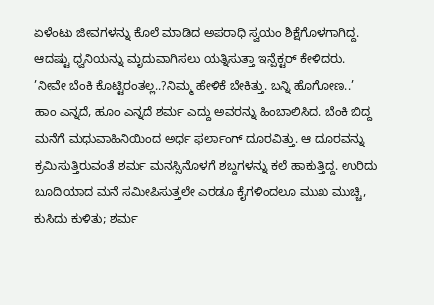ಏಳೆಂಟು ಜೀವಗಳನ್ನು ಕೊಲೆ ಮಾಡಿದ ಅಪರಾಧಿ ಸ್ವಯಂ ಶಿಕ್ಷೆಗೊಳಗಾಗಿದ್ದ. ಆದಷ್ಟು ಧ್ವನಿಯನ್ನು ಮೃದುವಾಗಿಸಲು ಯತ್ನಿಸುತ್ತಾ ಇನ್ಪೆಕ್ಟರ್ ಕೇಳಿದರು.
’ನೀವೇ ಬೆಂಕಿ ಕೊಟ್ಟಿರಂತಲ್ಲ..?ನಿಮ್ಮ ಹೇಳಿಕೆ ಬೇಕಿತ್ತು. ಬನ್ನಿ ಹೊಗೋಣ..’
ಹಾಂ ಎನ್ನದೆ, ಹೂಂ ಎನ್ನದೆ ಶರ್ಮ ಎದ್ದು ಅವರನ್ನು ಹಿಂಬಾಲಿಸಿದ. ಬೆಂಕಿ ಬಿದ್ದ ಮನೆಗೆ ಮಧುವಾಹಿನಿಯಿಂದ ಅರ್ಧ ಫರ್ಲಾಂಗ್ ದೂರವಿತ್ತು. ಆ ದೂರವನ್ನು ಕ್ರಮಿಸುತ್ತಿರುವಂತೆ ಶರ್ಮ ಮನಸ್ಸಿನೊಳಗೆ ಶಬ್ದಗಳನ್ನು ಕಲೆ ಹಾಕುತ್ತಿದ್ದ. ಉರಿದು ಬೂದಿಯಾದ ಮನೆ ಸಮೀಪಿಸುತ್ತಲೇ ಎರಡೂ ಕೈಗಳಿಂದಲೂ ಮುಖ ಮುಚ್ಚಿ, ಕುಸಿದು ಕುಳಿತು; ಶರ್ಮ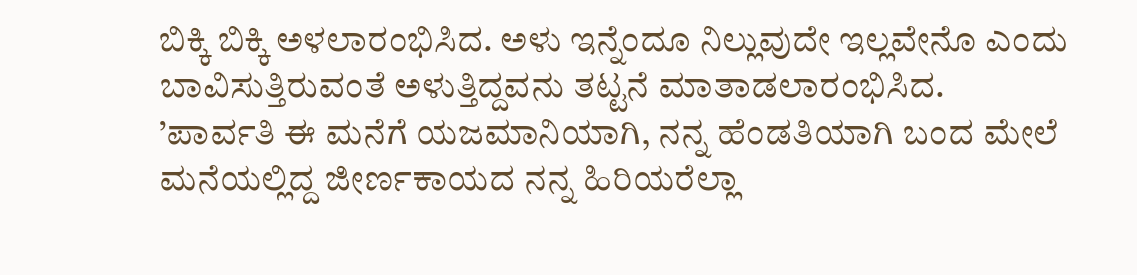ಬಿಕ್ಕಿ ಬಿಕ್ಕಿ ಅಳಲಾರಂಭಿಸಿದ. ಅಳು ಇನ್ನೆಂದೂ ನಿಲ್ಲುವುದೇ ಇಲ್ಲವೇನೊ ಎಂದು ಬಾವಿಸುತ್ತಿರುವಂತೆ ಅಳುತ್ತಿದ್ದವನು ತಟ್ಟನೆ ಮಾತಾಡಲಾರಂಭಿಸಿದ.
’ಪಾರ್ವತಿ ಈ ಮನೆಗೆ ಯಜಮಾನಿಯಾಗಿ, ನನ್ನ ಹೆಂಡತಿಯಾಗಿ ಬಂದ ಮೇಲೆ ಮನೆಯಲ್ಲಿದ್ದ ಜೀರ್ಣಕಾಯದ ನನ್ನ ಹಿರಿಯರೆಲ್ಲಾ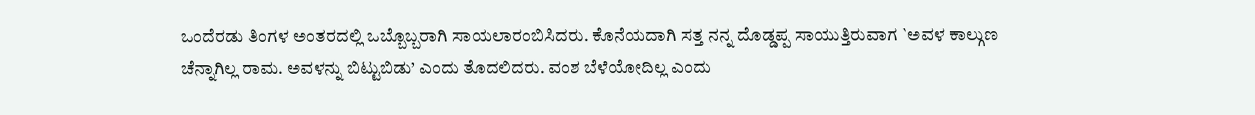ಒಂದೆರಡು ತಿಂಗಳ ಅಂತರದಲ್ಲಿ ಒಬ್ಬೊಬ್ಬರಾಗಿ ಸಾಯಲಾರಂಬಿಸಿದರು. ಕೊನೆಯದಾಗಿ ಸತ್ತ ನನ್ನ ದೊಡ್ಡಪ್ಪ ಸಾಯುತ್ತಿರುವಾಗ `ಅವಳ ಕಾಲ್ಗುಣ ಚೆನ್ನಾಗಿಲ್ಲ ರಾಮ. ಅವಳನ್ನು ಬಿಟ್ಟುಬಿಡು’ ಎಂದು ತೊದಲಿದರು. ವಂಶ ಬೆಳೆಯೋದಿಲ್ಲ ಎಂದು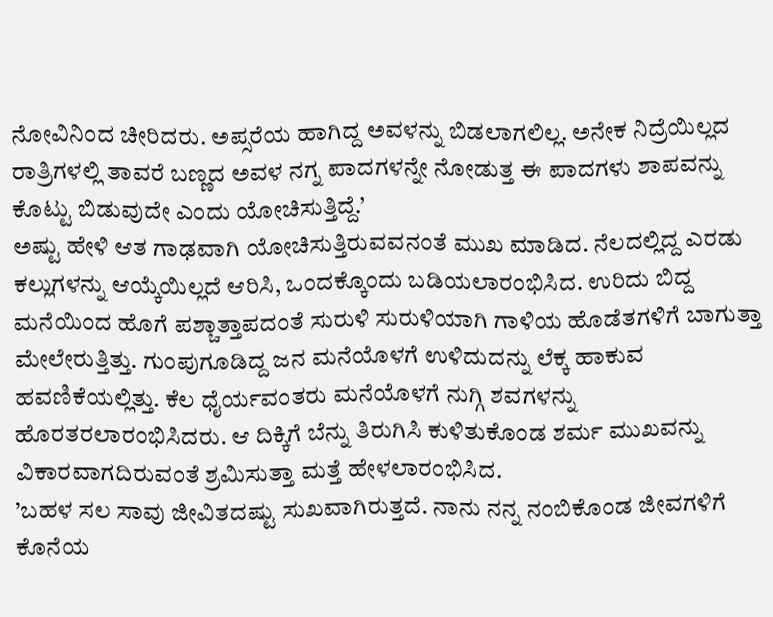ನೋವಿನಿಂದ ಚೀರಿದರು. ಅಪ್ಸರೆಯ ಹಾಗಿದ್ದ ಅವಳನ್ನು ಬಿಡಲಾಗಲಿಲ್ಲ. ಅನೇಕ ನಿದ್ರೆಯಿಲ್ಲದ ರಾತ್ರಿಗಳಲ್ಲಿ ತಾವರೆ ಬಣ್ಣದ ಅವಳ ನಗ್ನ ಪಾದಗಳನ್ನೇ ನೋಡುತ್ತ ಈ ಪಾದಗಳು ಶಾಪವನ್ನು ಕೊಟ್ಟು ಬಿಡುವುದೇ ಎಂದು ಯೋಚಿಸುತ್ತಿದ್ದೆ.’
ಅಷ್ಟು ಹೇಳಿ ಆತ ಗಾಢವಾಗಿ ಯೋಚಿಸುತ್ತಿರುವವನಂತೆ ಮುಖ ಮಾಡಿದ. ನೆಲದಲ್ಲಿದ್ದ ಎರಡು ಕಲ್ಲುಗಳನ್ನು ಆಯ್ಕೆಯಿಲ್ಲದೆ ಆರಿಸಿ, ಒಂದಕ್ಕೊಂದು ಬಡಿಯಲಾರಂಭಿಸಿದ. ಉರಿದು ಬಿದ್ದ ಮನೆಯಿಂದ ಹೊಗೆ ಪಶ್ಚಾತ್ತಾಪದಂತೆ ಸುರುಳಿ ಸುರುಳಿಯಾಗಿ ಗಾಳಿಯ ಹೊಡೆತಗಳಿಗೆ ಬಾಗುತ್ತಾ ಮೇಲೇರುತ್ತಿತ್ತು. ಗುಂಪುಗೂಡಿದ್ದ ಜನ ಮನೆಯೊಳಗೆ ಉಳಿದುದನ್ನು ಲೆಕ್ಕ ಹಾಕುವ ಹವಣಿಕೆಯಲ್ಲಿತ್ತು. ಕೆಲ ಧೈರ್ಯವಂತರು ಮನೆಯೊಳಗೆ ನುಗ್ಗಿ ಶವಗಳನ್ನು ಹೊರತರಲಾರಂಭಿಸಿದರು. ಆ ದಿಕ್ಕಿಗೆ ಬೆನ್ನು ತಿರುಗಿಸಿ ಕುಳಿತುಕೊಂಡ ಶರ್ಮ ಮುಖವನ್ನು ವಿಕಾರವಾಗದಿರುವಂತೆ ಶ್ರಮಿಸುತ್ತಾ ಮತ್ತೆ ಹೇಳಲಾರಂಭಿಸಿದ.
’ಬಹಳ ಸಲ ಸಾವು ಜೀವಿತದಷ್ಟು ಸುಖವಾಗಿರುತ್ತದೆ. ನಾನು ನನ್ನ ನಂಬಿಕೊಂಡ ಜೀವಗಳಿಗೆ ಕೊನೆಯ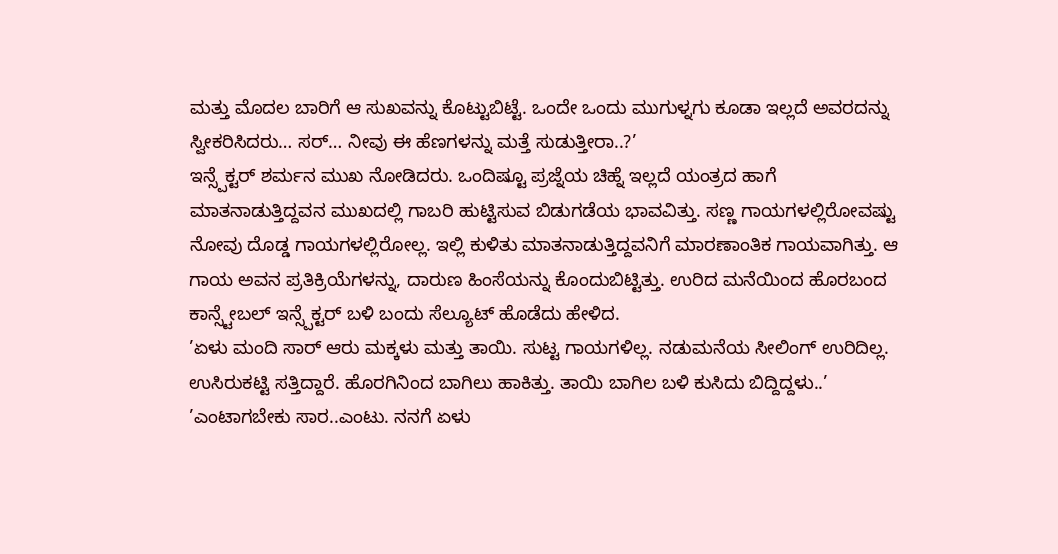ಮತ್ತು ಮೊದಲ ಬಾರಿಗೆ ಆ ಸುಖವನ್ನು ಕೊಟ್ಟುಬಿಟ್ಟೆ. ಒಂದೇ ಒಂದು ಮುಗುಳ್ನಗು ಕೂಡಾ ಇಲ್ಲದೆ ಅವರದನ್ನು ಸ್ವೀಕರಿಸಿದರು… ಸರ್… ನೀವು ಈ ಹೆಣಗಳನ್ನು ಮತ್ತೆ ಸುಡುತ್ತೀರಾ..?’
ಇನ್ಸ್ಪೆಕ್ಟರ್ ಶರ್ಮನ ಮುಖ ನೋಡಿದರು. ಒಂದಿಷ್ಟೂ ಪ್ರಜ್ನೆಯ ಚಿಹ್ನೆ ಇಲ್ಲದೆ ಯಂತ್ರದ ಹಾಗೆ ಮಾತನಾಡುತ್ತಿದ್ದವನ ಮುಖದಲ್ಲಿ ಗಾಬರಿ ಹುಟ್ಟಿಸುವ ಬಿಡುಗಡೆಯ ಭಾವವಿತ್ತು. ಸಣ್ಣ ಗಾಯಗಳಲ್ಲಿರೋವಷ್ಟು ನೋವು ದೊಡ್ಡ ಗಾಯಗಳಲ್ಲಿರೋಲ್ಲ. ಇಲ್ಲಿ ಕುಳಿತು ಮಾತನಾಡುತ್ತಿದ್ದವನಿಗೆ ಮಾರಣಾಂತಿಕ ಗಾಯವಾಗಿತ್ತು. ಆ ಗಾಯ ಅವನ ಪ್ರತಿಕ್ರಿಯೆಗಳನ್ನು, ದಾರುಣ ಹಿಂಸೆಯನ್ನು ಕೊಂದುಬಿಟ್ಟಿತ್ತು. ಉರಿದ ಮನೆಯಿಂದ ಹೊರಬಂದ ಕಾನ್ಸ್ಟೇಬಲ್ ಇನ್ಸ್ಪೆಕ್ಟರ್ ಬಳಿ ಬಂದು ಸೆಲ್ಯೂಟ್ ಹೊಡೆದು ಹೇಳಿದ.
’ಏಳು ಮಂದಿ ಸಾರ್ ಆರು ಮಕ್ಕಳು ಮತ್ತು ತಾಯಿ. ಸುಟ್ಟ ಗಾಯಗಳಿಲ್ಲ. ನಡುಮನೆಯ ಸೀಲಿಂಗ್ ಉರಿದಿಲ್ಲ. ಉಸಿರುಕಟ್ಟಿ ಸತ್ತಿದ್ದಾರೆ. ಹೊರಗಿನಿಂದ ಬಾಗಿಲು ಹಾಕಿತ್ತು. ತಾಯಿ ಬಾಗಿಲ ಬಳಿ ಕುಸಿದು ಬಿದ್ದಿದ್ದಳು..’
’ಎಂಟಾಗಬೇಕು ಸಾರ..ಎಂಟು. ನನಗೆ ಏಳು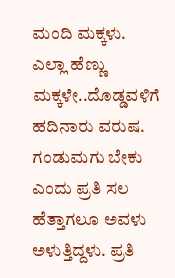ಮಂದಿ ಮಕ್ಕಳು. ಎಲ್ಲಾ ಹೆಣ್ಣು ಮಕ್ಕಳೇ..ದೊಡ್ಡವಳಿಗೆ ಹದಿನಾರು ವರುಷ. ಗಂಡುಮಗು ಬೇಕು ಎಂದು ಪ್ರತಿ ಸಲ ಹೆತ್ತಾಗಲೂ ಅವಳು ಅಳುತ್ತಿದ್ದಳು. ಪ್ರತಿ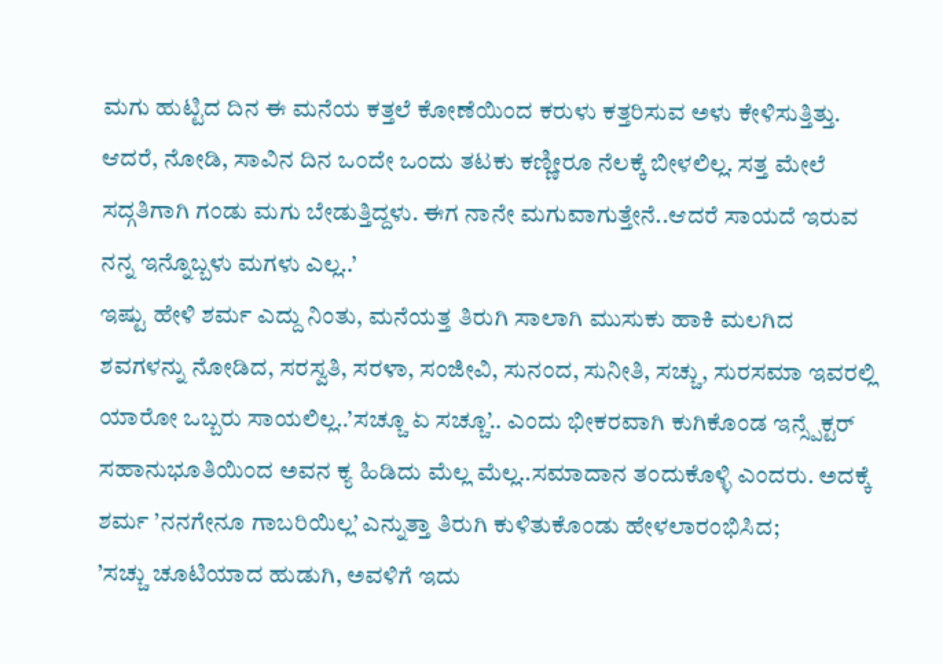ಮಗು ಹುಟ್ಟಿದ ದಿನ ಈ ಮನೆಯ ಕತ್ತಲೆ ಕೋಣೆಯಿಂದ ಕರುಳು ಕತ್ತರಿಸುವ ಅಳು ಕೇಳಿಸುತ್ತಿತ್ತು. ಆದರೆ, ನೋಡಿ, ಸಾವಿನ ದಿನ ಒಂದೇ ಒಂದು ತಟಕು ಕಣ್ಣೀರೂ ನೆಲಕ್ಕೆ ಬೀಳಲಿಲ್ಲ. ಸತ್ತ ಮೇಲೆ ಸದ್ಗತಿಗಾಗಿ ಗಂಡು ಮಗು ಬೇಡುತ್ತಿದ್ದಳು. ಈಗ ನಾನೇ ಮಗುವಾಗುತ್ತೇನೆ..ಆದರೆ ಸಾಯದೆ ಇರುವ ನನ್ನ ಇನ್ನೊಬ್ಬಳು ಮಗಳು ಎಲ್ಲ..’
ಇಷ್ಟು ಹೇಳಿ ಶರ್ಮ ಎದ್ದು ನಿಂತು, ಮನೆಯತ್ತ ತಿರುಗಿ ಸಾಲಾಗಿ ಮುಸುಕು ಹಾಕಿ ಮಲಗಿದ ಶವಗಳನ್ನು ನೋಡಿದ, ಸರಸ್ವತಿ, ಸರಳಾ, ಸಂಜೀವಿ, ಸುನಂದ, ಸುನೀತಿ, ಸಚ್ಚು, ಸುರಸಮಾ ಇವರಲ್ಲಿ ಯಾರೋ ಒಬ್ಬರು ಸಾಯಲಿಲ್ಲ..’ಸಚ್ಚೂ ಏ ಸಚ್ಚೂ’.. ಎಂದು ಭೀಕರವಾಗಿ ಕುಗಿಕೊಂಡ ಇನ್ಸ್ಪೆಕ್ಟರ್ ಸಹಾನುಭೂತಿಯಿಂದ ಅವನ ಕ್ಯ ಹಿಡಿದು ಮೆಲ್ಲ ಮೆಲ್ಲ..ಸಮಾದಾನ ತಂದುಕೊಳ್ಳಿ ಎಂದರು. ಅದಕ್ಕೆ ಶರ್ಮ ’ನನಗೇನೂ ಗಾಬರಿಯಿಲ್ಲ’ ಎನ್ನುತ್ತಾ ತಿರುಗಿ ಕುಳಿತುಕೊಂಡು ಹೇಳಲಾರಂಭಿಸಿದ;
’ಸಚ್ಚು ಚೂಟಿಯಾದ ಹುಡುಗಿ, ಅವಳಿಗೆ ಇದು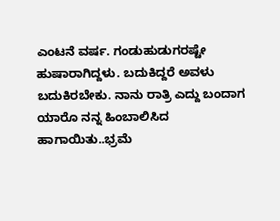ಎಂಟನೆ ವರ್ಷ. ಗಂಡುಹುಡುಗರಷ್ಟೇ ಹುಷಾರಾಗಿದ್ದಳು. ಬದುಕಿದ್ದರೆ ಅವಳು ಬದುಕಿರಬೇಕು. ನಾನು ರಾತ್ರಿ ಎದ್ದು ಬಂದಾಗ ಯಾರೊ ನನ್ನ ಹಿಂಬಾಲಿಸಿದ ಹಾಗಾಯಿತು..ಭ್ರಮೆ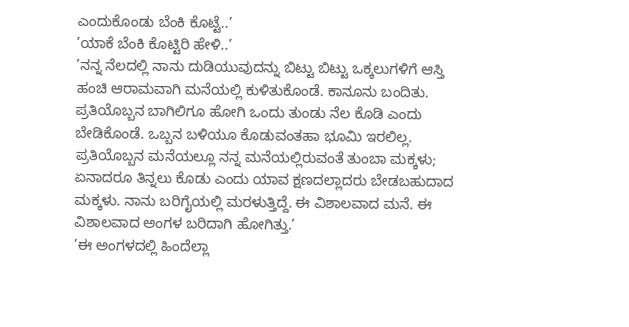ಎಂದುಕೊಂಡು ಬೆಂಕಿ ಕೊಟ್ಟೆ..’
’ಯಾಕೆ ಬೆಂಕಿ ಕೊಟ್ಟಿರಿ ಹೇಳಿ..’
’ನನ್ನ ನೆಲದಲ್ಲಿ ನಾನು ದುಡಿಯುವುದನ್ನು ಬಿಟ್ಟು ಬಿಟ್ಟು ಒಕ್ಕಲುಗಳಿಗೆ ಆಸ್ತಿ ಹಂಚಿ ಆರಾಮವಾಗಿ ಮನೆಯಲ್ಲಿ ಕುಳಿತುಕೊಂಡೆ. ಕಾನೂನು ಬಂದಿತು. ಪ್ರತಿಯೊಬ್ಬನ ಬಾಗಿಲಿಗೂ ಹೋಗಿ ಒಂದು ತುಂಡು ನೆಲ ಕೊಡಿ ಎಂದು ಬೇಡಿಕೊಂಡೆ. ಒಬ್ಬನ ಬಳಿಯೂ ಕೊಡುವಂತಹಾ ಭೂಮಿ ಇರಲಿಲ್ಲ. ಪ್ರತಿಯೊಬ್ಬನ ಮನೆಯಲ್ಲೂ ನನ್ನ ಮನೆಯಲ್ಲಿರುವಂತೆ ತುಂಬಾ ಮಕ್ಕಳು; ಏನಾದರೂ ತಿನ್ನಲು ಕೊಡು ಎಂದು ಯಾವ ಕ್ಷಣದಲ್ಲಾದರು ಬೇಡಬಹುದಾದ ಮಕ್ಕಳು. ನಾನು ಬರಿಗೈಯಲ್ಲಿ ಮರಳುತ್ತಿದ್ದೆ. ಈ ವಿಶಾಲವಾದ ಮನೆ. ಈ ವಿಶಾಲವಾದ ಅಂಗಳ ಬರಿದಾಗಿ ಹೋಗಿತ್ತು.’
’ಈ ಅಂಗಳದಲ್ಲಿ ಹಿಂದೆಲ್ಲಾ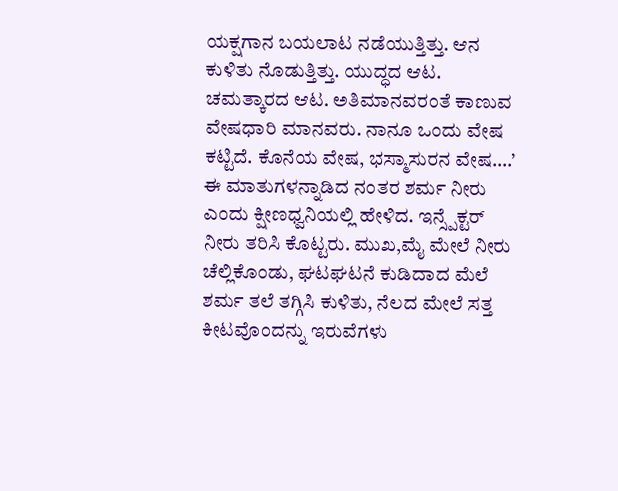ಯಕ್ಷಗಾನ ಬಯಲಾಟ ನಡೆಯುತ್ತಿತ್ತು. ಆನ ಕುಳಿತು ನೊಡುತ್ತಿತ್ತು. ಯುದ್ಧದ ಆಟ. ಚಮತ್ಕಾರದ ಆಟ. ಅತಿಮಾನವರಂತೆ ಕಾಣುವ ವೇಷಧಾರಿ ಮಾನವರು. ನಾನೂ ಒಂದು ವೇಷ ಕಟ್ಟಿದೆ. ಕೊನೆಯ ವೇಷ, ಭಸ್ಮಾಸುರನ ವೇಷ….’
ಈ ಮಾತುಗಳನ್ನಾಡಿದ ನಂತರ ಶರ್ಮ ನೀರು ಎಂದು ಕ್ಷೀಣಧ್ವನಿಯಲ್ಲಿ ಹೇಳಿದ. ಇನ್ಸ್ಪೆಕ್ಟರ್ ನೀರು ತರಿಸಿ ಕೊಟ್ಟರು. ಮುಖ,ಮೈ ಮೇಲೆ ನೀರು ಚೆಲ್ಲಿಕೊಂಡು, ಘಟಘಟನೆ ಕುಡಿದಾದ ಮೆಲೆ ಶರ್ಮ ತಲೆ ತಗ್ಗಿಸಿ ಕುಳಿತು, ನೆಲದ ಮೇಲೆ ಸತ್ತ ಕೀಟವೊಂದನ್ನು ಇರುವೆಗಳು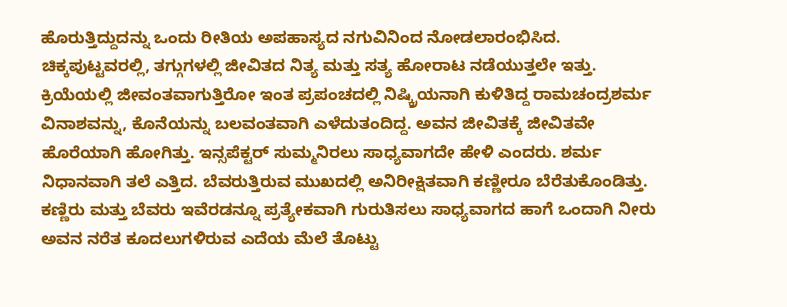ಹೊರುತ್ತಿದ್ದುದನ್ನು ಒಂದು ರೀತಿಯ ಅಪಹಾಸ್ಯದ ನಗುವಿನಿಂದ ನೋಡಲಾರಂಭಿಸಿದ. ಚಿಕ್ಕಪುಟ್ಟವರಲ್ಲಿ, ತಗ್ಗುಗಳಲ್ಲಿ ಜೀವಿತದ ನಿತ್ಯ ಮತ್ತು ಸತ್ಯ ಹೋರಾಟ ನಡೆಯುತ್ತಲೇ ಇತ್ತು. ಕ್ರಿಯೆಯಲ್ಲಿ ಜೀವಂತವಾಗುತ್ತಿರೋ ಇಂತ ಪ್ರಪಂಚದಲ್ಲಿ ನಿಷ್ಕ್ರಿಯನಾಗಿ ಕುಳಿತಿದ್ದ ರಾಮಚಂದ್ರಶರ್ಮ ವಿನಾಶವನ್ನು, ಕೊನೆಯನ್ನು ಬಲವಂತವಾಗಿ ಎಳೆದುತಂದಿದ್ದ. ಅವನ ಜೀವಿತಕ್ಕೆ ಜೀವಿತವೇ ಹೊರೆಯಾಗಿ ಹೋಗಿತ್ತು. ಇನ್ಸಪೆಕ್ಟರ್ ಸುಮ್ಮನಿರಲು ಸಾಧ್ಯವಾಗದೇ ಹೇಳಿ ಎಂದರು. ಶರ್ಮ ನಿಧಾನವಾಗಿ ತಲೆ ಎತ್ತಿದ. ಬೆವರುತ್ತಿರುವ ಮುಖದಲ್ಲಿ ಅನಿರೀಕ್ಷಿತವಾಗಿ ಕಣ್ಣೀರೂ ಬೆರೆತುಕೊಂಡಿತ್ತು. ಕಣ್ಣಿರು ಮತ್ತು ಬೆವರು ಇವೆರಡನ್ನೂ ಪ್ರತ್ಯೇಕವಾಗಿ ಗುರುತಿಸಲು ಸಾಧ್ಯವಾಗದ ಹಾಗೆ ಒಂದಾಗಿ ನೀರು ಅವನ ನರೆತ ಕೂದಲುಗಳಿರುವ ಎದೆಯ ಮೆಲೆ ತೊಟ್ಟು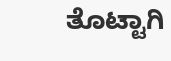ತೊಟ್ಟಾಗಿ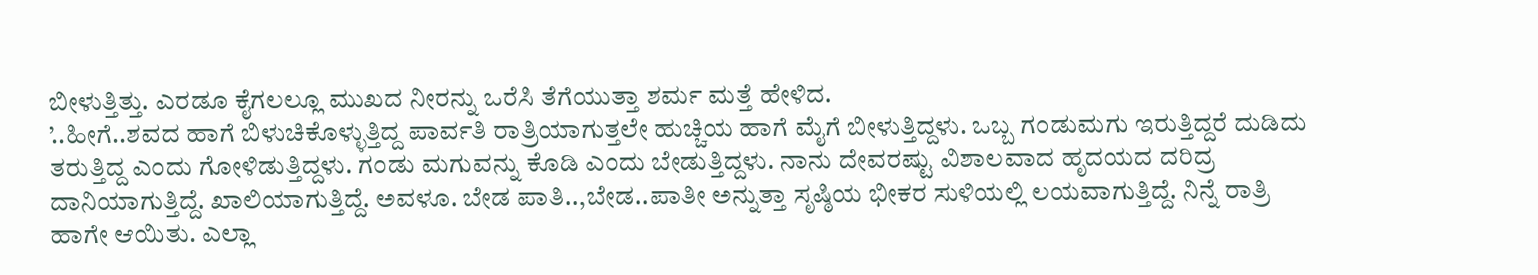ಬೀಳುತ್ತಿತ್ತು. ಎರಡೂ ಕೈಗಲಲ್ಲೂ ಮುಖದ ನೀರನ್ನು ಒರೆಸಿ ತೆಗೆಯುತ್ತಾ ಶರ್ಮ ಮತ್ತೆ ಹೇಳಿದ.
’..ಹೀಗೆ..ಶವದ ಹಾಗೆ ಬಿಳುಚಿಕೊಳ್ಳುತ್ತಿದ್ದ ಪಾರ್ವತಿ ರಾತ್ರಿಯಾಗುತ್ತಲೇ ಹುಚ್ಚಿಯ ಹಾಗೆ ಮೈಗೆ ಬೀಳುತ್ತಿದ್ದಳು. ಒಬ್ಬ ಗಂಡುಮಗು ಇರುತ್ತಿದ್ದರೆ ದುಡಿದು ತರುತ್ತಿದ್ದ ಎಂದು ಗೋಳಿಡುತ್ತಿದ್ದಳು. ಗಂಡು ಮಗುವನ್ನು ಕೊಡಿ ಎಂದು ಬೇಡುತ್ತಿದ್ದಳು. ನಾನು ದೇವರಷ್ಟು ವಿಶಾಲವಾದ ಹೃದಯದ ದರಿದ್ರ ದಾನಿಯಾಗುತ್ತಿದ್ದೆ. ಖಾಲಿಯಾಗುತ್ತಿದ್ದೆ. ಅವಳೂ. ಬೇಡ ಪಾತಿ..,ಬೇಡ..ಪಾತೀ ಅನ್ನುತ್ತಾ ಸೃಷ್ಠಿಯ ಭೀಕರ ಸುಳಿಯಲ್ಲಿ ಲಯವಾಗುತ್ತಿದ್ದೆ. ನಿನ್ನೆ ರಾತ್ರಿ ಹಾಗೇ ಆಯಿತು. ಎಲ್ಲಾ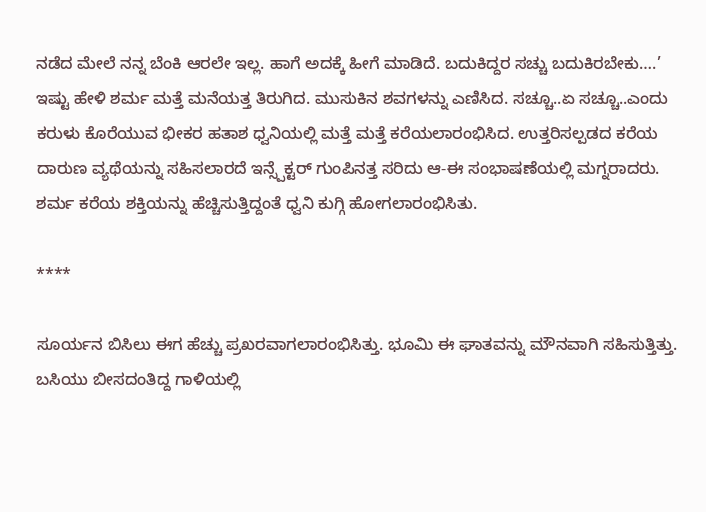ನಡೆದ ಮೇಲೆ ನನ್ನ ಬೆಂಕಿ ಆರಲೇ ಇಲ್ಲ. ಹಾಗೆ ಅದಕ್ಕೆ ಹೀಗೆ ಮಾಡಿದೆ. ಬದುಕಿದ್ದರ ಸಚ್ಚು ಬದುಕಿರಬೇಕು….’
ಇಷ್ಟು ಹೇಳಿ ಶರ್ಮ ಮತ್ತೆ ಮನೆಯತ್ತ ತಿರುಗಿದ. ಮುಸುಕಿನ ಶವಗಳನ್ನು ಎಣಿಸಿದ. ಸಚ್ಚೂ..ಏ ಸಚ್ಚೂ..ಎಂದು ಕರುಳು ಕೊರೆಯುವ ಭೀಕರ ಹತಾಶ ಧ್ವನಿಯಲ್ಲಿ ಮತ್ತೆ ಮತ್ತೆ ಕರೆಯಲಾರಂಭಿಸಿದ. ಉತ್ತರಿಸಲ್ಪಡದ ಕರೆಯ ದಾರುಣ ವ್ಯಥೆಯನ್ನು ಸಹಿಸಲಾರದೆ ಇನ್ಸ್ಪೆಕ್ಟರ್ ಗುಂಪಿನತ್ತ ಸರಿದು ಆ-ಈ ಸಂಭಾಷಣೆಯಲ್ಲಿ ಮಗ್ನರಾದರು. ಶರ್ಮ ಕರೆಯ ಶಕ್ತಿಯನ್ನು ಹೆಚ್ಚಿಸುತ್ತಿದ್ದಂತೆ ಧ್ವನಿ ಕುಗ್ಗಿ ಹೋಗಲಾರಂಭಿಸಿತು.

****

ಸೂರ್ಯನ ಬಿಸಿಲು ಈಗ ಹೆಚ್ಚು ಪ್ರಖರವಾಗಲಾರಂಭಿಸಿತ್ತು. ಭೂಮಿ ಈ ಘಾತವನ್ನು ಮೌನವಾಗಿ ಸಹಿಸುತ್ತಿತ್ತು. ಬಸಿಯು ಬೀಸದಂತಿದ್ದ ಗಾಳಿಯಲ್ಲಿ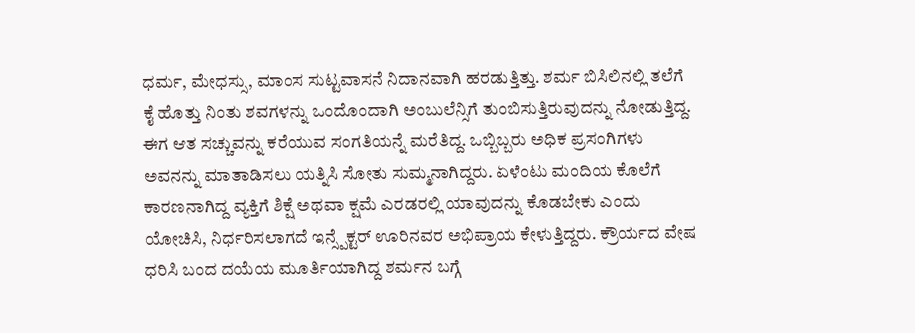ಧರ್ಮ, ಮೇಧಸ್ಸು, ಮಾಂಸ ಸುಟ್ಟವಾಸನೆ ನಿದಾನವಾಗಿ ಹರಡುತ್ತಿತ್ತು. ಶರ್ಮ ಬಿಸಿಲಿನಲ್ಲಿ ತಲೆಗೆ ಕೈ ಹೊತ್ತು ನಿಂತು ಶವಗಳನ್ನು ಒಂದೊಂದಾಗಿ ಅಂಬುಲೆನ್ಸಿಗೆ ತುಂಬಿಸುತ್ತಿರುವುದನ್ನು ನೋಡುತ್ತಿದ್ದ. ಈಗ ಆತ ಸಚ್ಚುವನ್ನು ಕರೆಯುವ ಸಂಗತಿಯನ್ನೆ ಮರೆತಿದ್ದ. ಒಬ್ಬಿಬ್ಬರು ಅಧಿಕ ಪ್ರಸಂಗಿಗಳು ಅವನನ್ನು ಮಾತಾಡಿಸಲು ಯತ್ನಿಸಿ ಸೋತು ಸುಮ್ಮನಾಗಿದ್ದರು. ಏಳೆಂಟು ಮಂದಿಯ ಕೊಲೆಗೆ ಕಾರಣನಾಗಿದ್ದ ವ್ಯಕ್ತಿಗೆ ಶಿಕ್ಷೆ ಅಥವಾ ಕ್ಷಮೆ ಎರಡರಲ್ಲಿ ಯಾವುದನ್ನು ಕೊಡಬೇಕು ಎಂದು ಯೋಚಿಸಿ, ನಿರ್ಧರಿಸಲಾಗದೆ ಇನ್ಸ್ಪೆಕ್ಟರ್ ಊರಿನವರ ಅಭಿಪ್ರಾಯ ಕೇಳುತ್ತಿದ್ದರು. ಕ್ರೌರ್ಯದ ವೇಷ ಧರಿಸಿ ಬಂದ ದಯೆಯ ಮೂರ್ತಿಯಾಗಿದ್ದ ಶರ್ಮನ ಬಗ್ಗೆ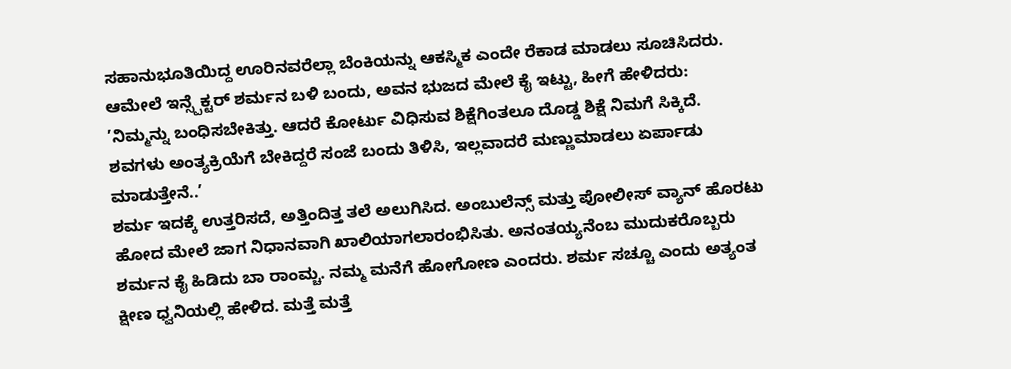ಸಹಾನುಭೂತಿಯಿದ್ದ ಊರಿನವರೆಲ್ಲಾ ಬೆಂಕಿಯನ್ನು ಆಕಸ್ಮಿಕ ಎಂದೇ ರೆಕಾಡ ಮಾಡಲು ಸೂಚಿಸಿದರು. ಆಮೇಲೆ ಇನ್ಸ್ಪೆಕ್ಟರ್ ಶರ್ಮನ ಬಳಿ ಬಂದು, ಅವನ ಭುಜದ ಮೇಲೆ ಕೈ ಇಟ್ಟು, ಹೀಗೆ ಹೇಳಿದರು:
’ನಿಮ್ಮನ್ನು ಬಂಧಿಸಬೇಕಿತ್ತು. ಆದರೆ ಕೋರ್ಟು ವಿಧಿಸುವ ಶಿಕ್ಷೆಗಿಂತಲೂ ದೊಡ್ಡ ಶಿಕ್ಷೆ ನಿಮಗೆ ಸಿಕ್ಕಿದೆ. ಶವಗಳು ಅಂತ್ಯಕ್ರಿಯೆಗೆ ಬೇಕಿದ್ದರೆ ಸಂಜೆ ಬಂದು ತಿಳಿಸಿ, ಇಲ್ಲವಾದರೆ ಮಣ್ಣುಮಾಡಲು ಏರ್ಪಾಡು ಮಾಡುತ್ತೇನೆ..’
ಶರ್ಮ ಇದಕ್ಕೆ ಉತ್ತರಿಸದೆ, ಅತ್ತಿಂದಿತ್ತ ತಲೆ ಅಲುಗಿಸಿದ. ಅಂಬುಲೆನ್ಸ್ ಮತ್ತು ಪೋಲೀಸ್ ವ್ಯಾನ್ ಹೊರಟು ಹೋದ ಮೇಲೆ ಜಾಗ ನಿಧಾನವಾಗಿ ಖಾಲಿಯಾಗಲಾರಂಭಿಸಿತು. ಅನಂತಯ್ಯನೆಂಬ ಮುದುಕರೊಬ್ಬರು ಶರ್ಮನ ಕೈ ಹಿಡಿದು ಬಾ ರಾಂಮ್ಚ. ನಮ್ಮ ಮನೆಗೆ ಹೋಗೋಣ ಎಂದರು. ಶರ್ಮ ಸಚ್ಚೂ ಎಂದು ಅತ್ಯಂತ ಕ್ಷೀಣ ಧ್ವನಿಯಲ್ಲಿ ಹೇಳಿದ. ಮತ್ತೆ ಮತ್ತೆ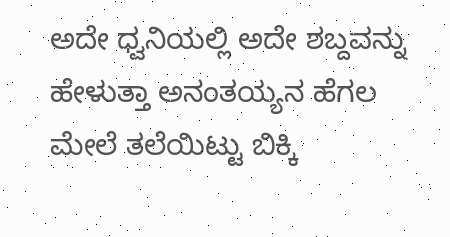ಅದೇ ಧ್ವನಿಯಲ್ಲಿ ಅದೇ ಶಬ್ದವನ್ನು ಹೇಳುತ್ತಾ ಅನಂತಯ್ಯನ ಹೆಗಲ ಮೇಲೆ ತಲೆಯಿಟ್ಟು ಬಿಕ್ಕಿ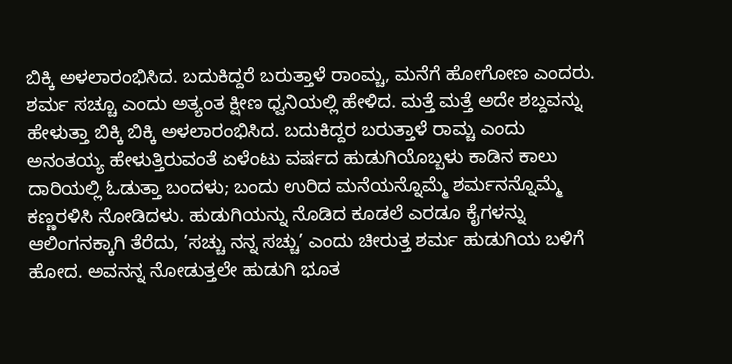ಬಿಕ್ಕಿ ಅಳಲಾರಂಭಿಸಿದ. ಬದುಕಿದ್ದರೆ ಬರುತ್ತಾಳೆ ರಾಂಮ್ಚ, ಮನೆಗೆ ಹೋಗೋಣ ಎಂದರು. ಶರ್ಮ ಸಚ್ಚೂ ಎಂದು ಅತ್ಯಂತ ಕ್ಷೀಣ ಧ್ವನಿಯಲ್ಲಿ ಹೇಳಿದ. ಮತ್ತೆ ಮತ್ತೆ ಅದೇ ಶಬ್ದವನ್ನು ಹೇಳುತ್ತಾ ಬಿಕ್ಕಿ ಬಿಕ್ಕಿ ಅಳಲಾರಂಭಿಸಿದ. ಬದುಕಿದ್ದರ ಬರುತ್ತಾಳೆ ರಾಮ್ಚ ಎಂದು ಅನಂತಯ್ಯ ಹೇಳುತ್ತಿರುವಂತೆ ಏಳೆಂಟು ವರ್ಷದ ಹುಡುಗಿಯೊಬ್ಬಳು ಕಾಡಿನ ಕಾಲು ದಾರಿಯಲ್ಲಿ ಓಡುತ್ತಾ ಬಂದಳು; ಬಂದು ಉರಿದ ಮನೆಯನ್ನೊಮ್ಮೆ ಶರ್ಮನನ್ನೊಮ್ಮೆ ಕಣ್ಣರಳಿಸಿ ನೋಡಿದಳು. ಹುಡುಗಿಯನ್ನು ನೊಡಿದ ಕೂಡಲೆ ಎರಡೂ ಕೈಗಳನ್ನು ಆಲಿಂಗನಕ್ಕಾಗಿ ತೆರೆದು, ’ಸಚ್ಚು ನನ್ನ ಸಚ್ಚು’ ಎಂದು ಚೀರುತ್ತ ಶರ್ಮ ಹುಡುಗಿಯ ಬಳಿಗೆ ಹೋದ. ಅವನನ್ನ ನೋಡುತ್ತಲೇ ಹುಡುಗಿ ಭೂತ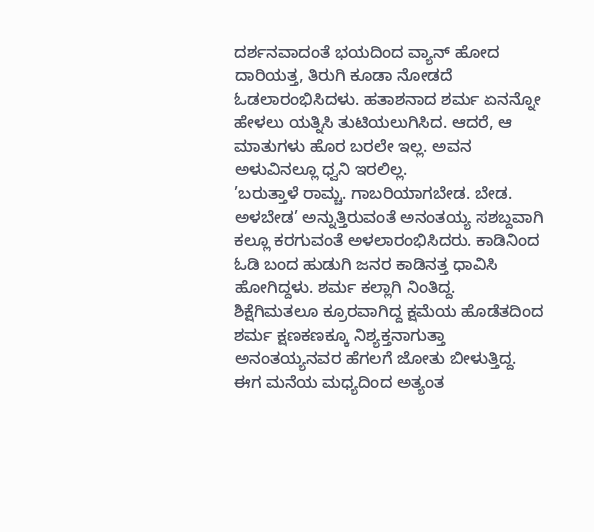ದರ್ಶನವಾದಂತೆ ಭಯದಿಂದ ವ್ಯಾನ್ ಹೋದ ದಾರಿಯತ್ತ, ತಿರುಗಿ ಕೂಡಾ ನೋಡದೆ ಓಡಲಾರಂಭಿಸಿದಳು. ಹತಾಶನಾದ ಶರ್ಮ ಏನನ್ನೋ ಹೇಳಲು ಯತ್ನಿಸಿ ತುಟಿಯಲುಗಿಸಿದ. ಆದರೆ, ಆ ಮಾತುಗಳು ಹೊರ ಬರಲೇ ಇಲ್ಲ. ಅವನ ಅಳುವಿನಲ್ಲೂ ಧ್ವನಿ ಇರಲಿಲ್ಲ.
’ಬರುತ್ತಾಳೆ ರಾಮ್ಚ. ಗಾಬರಿಯಾಗಬೇಡ. ಬೇಡ. ಅಳಬೇಡ’ ಅನ್ನುತ್ತಿರುವಂತೆ ಅನಂತಯ್ಯ ಸಶಬ್ದವಾಗಿ ಕಲ್ಲೂ ಕರಗುವಂತೆ ಅಳಲಾರಂಭಿಸಿದರು. ಕಾಡಿನಿಂದ ಓಡಿ ಬಂದ ಹುಡುಗಿ ಜನರ ಕಾಡಿನತ್ತ ಧಾವಿಸಿ ಹೋಗಿದ್ದಳು. ಶರ್ಮ ಕಲ್ಲಾಗಿ ನಿಂತಿದ್ದ. ಶಿಕ್ಷೆಗಿಮತಲೂ ಕ್ರೂರವಾಗಿದ್ದ ಕ್ಷಮೆಯ ಹೊಡೆತದಿಂದ ಶರ್ಮ ಕ್ಷಣಕಣಕ್ಕೂ ನಿಶ್ಯಕ್ತನಾಗುತ್ತಾ ಅನಂತಯ್ಯನವರ ಹೆಗಲಗೆ ಜೋತು ಬೀಳುತ್ತಿದ್ದ. ಈಗ ಮನೆಯ ಮಧ್ಯದಿಂದ ಅತ್ಯಂತ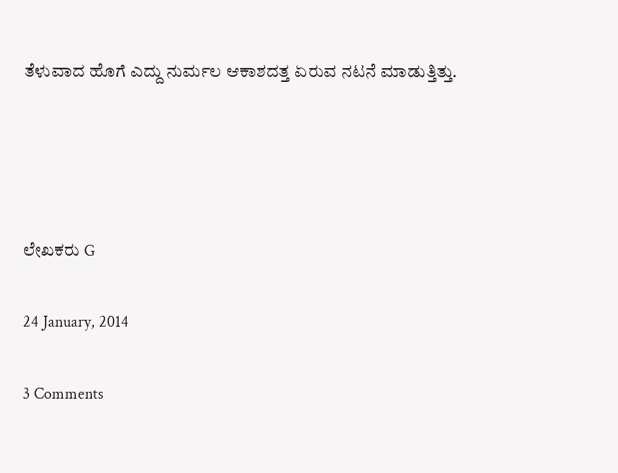ತೆಳುವಾದ ಹೊಗೆ ಎದ್ದು ನುರ್ಮಲ ಆಕಾಶದತ್ತ ಏರುವ ನಟನೆ ಮಾಡುತ್ತಿತ್ತು.




ಲೇಖಕರು G

24 January, 2014

3 Comments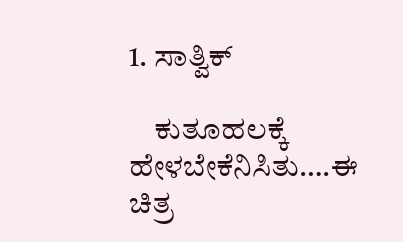1. ಸಾತ್ವಿಕ್

    ಕುತೂಹಲಕ್ಕೆ ಹೇಳಬೇಕೆನಿಸಿತು….ಈ ಚಿತ್ರ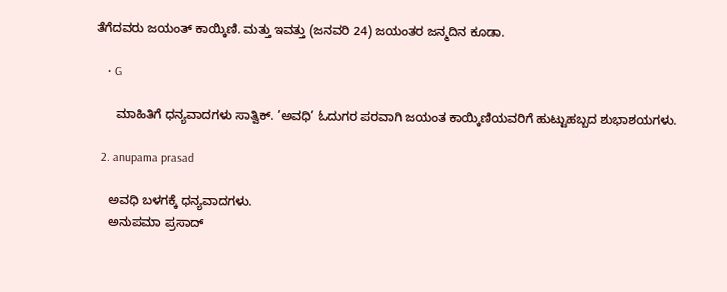ತೆಗೆದವರು ಜಯಂತ್ ಕಾಯ್ಕಿಣಿ. ಮತ್ತು ಇವತ್ತು (ಜನವರಿ 24) ಜಯಂತರ ಜನ್ಮದಿನ ಕೂಡಾ.

    • G

      ಮಾಹಿತಿಗೆ ಧನ್ಯವಾದಗಳು ಸಾತ್ವಿಕ್. ’ಅವಧಿ’ ಓದುಗರ ಪರವಾಗಿ ಜಯಂತ ಕಾಯ್ಕಿಣಿಯವರಿಗೆ ಹುಟ್ಟುಹಬ್ಬದ ಶುಭಾಶಯಗಳು.

  2. anupama prasad

    ಅವಧಿ ಬಳಗಕ್ಕೆ ಧನ್ಯವಾದಗಳು.
    ಅನುಪಮಾ ಪ್ರಸಾದ್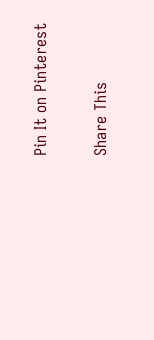Pin It on Pinterest

Share This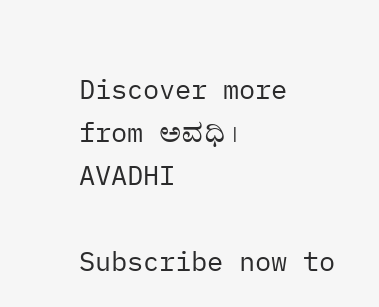Discover more from ಅವಧಿ । AVADHI

Subscribe now to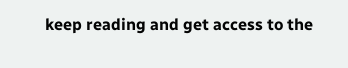keep reading and get access to the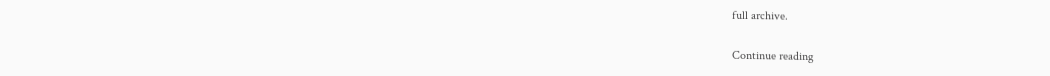full archive.

Continue reading